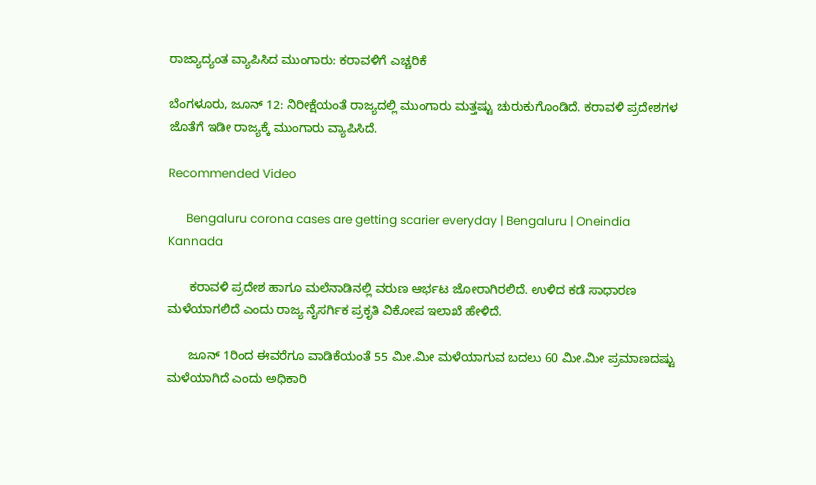ರಾಜ್ಯಾದ್ಯಂತ ವ್ಯಾಪಿಸಿದ ಮುಂಗಾರು: ಕರಾವಳಿಗೆ ಎಚ್ಚರಿಕೆ

ಬೆಂಗಳೂರು, ಜೂನ್ 12: ನಿರೀಕ್ಷೆಯಂತೆ ರಾಜ್ಯದಲ್ಲಿ ಮುಂಗಾರು ಮತ್ತಷ್ಟು ಚುರುಕುಗೊಂಡಿದೆ. ಕರಾವಳಿ ಪ್ರದೇಶಗಳ ಜೊತೆಗೆ ಇಡೀ ರಾಜ್ಯಕ್ಕೆ ಮುಂಗಾರು ವ್ಯಾಪಿಸಿದೆ.

Recommended Video

      Bengaluru corona cases are getting scarier everyday | Bengaluru | Oneindia Kannada

      ಕರಾವಳಿ ಪ್ರದೇಶ ಹಾಗೂ ಮಲೆನಾಡಿನಲ್ಲಿ ವರುಣ ಆರ್ಭಟ ಜೋರಾಗಿರಲಿದೆ. ಉಳಿದ ಕಡೆ ಸಾಧಾರಣ ಮಳೆಯಾಗಲಿದೆ ಎಂದು ರಾಜ್ಯ ನೈಸರ್ಗಿಕ ಪ್ರಕೃತಿ ವಿಕೋಪ ಇಲಾಖೆ ಹೇಳಿದೆ.

      ಜೂನ್ 1ರಿಂದ ಈವರೆಗೂ ವಾಡಿಕೆಯಂತೆ 55 ಮೀ.ಮೀ ಮಳೆಯಾಗುವ ಬದಲು 60 ಮೀ.ಮೀ ಪ್ರಮಾಣದಷ್ಟು ಮಳೆಯಾಗಿದೆ ಎಂದು ಅಧಿಕಾರಿ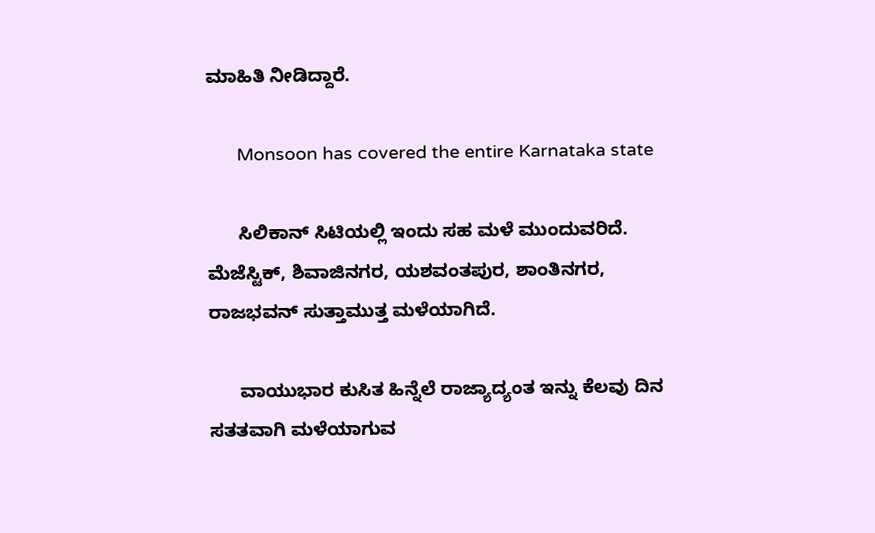ಮಾಹಿತಿ ನೀಡಿದ್ದಾರೆ.

      Monsoon has covered the entire Karnataka state

      ಸಿಲಿಕಾನ್ ಸಿಟಿಯಲ್ಲಿ ಇಂದು ಸಹ ಮಳೆ ಮುಂದುವರಿದೆ. ಮೆಜೆಸ್ಟಿಕ್, ಶಿವಾಜಿನಗರ, ಯಶವಂತಪುರ, ಶಾಂತಿನಗರ, ರಾಜಭವನ್ ಸುತ್ತಾಮುತ್ತ ಮಳೆಯಾಗಿದೆ.

      ವಾಯುಭಾರ ಕುಸಿತ ಹಿನ್ನೆಲೆ ರಾಜ್ಯಾದ್ಯಂತ ಇನ್ನು ಕೆಲವು ದಿನ ಸತತವಾಗಿ ಮಳೆಯಾಗುವ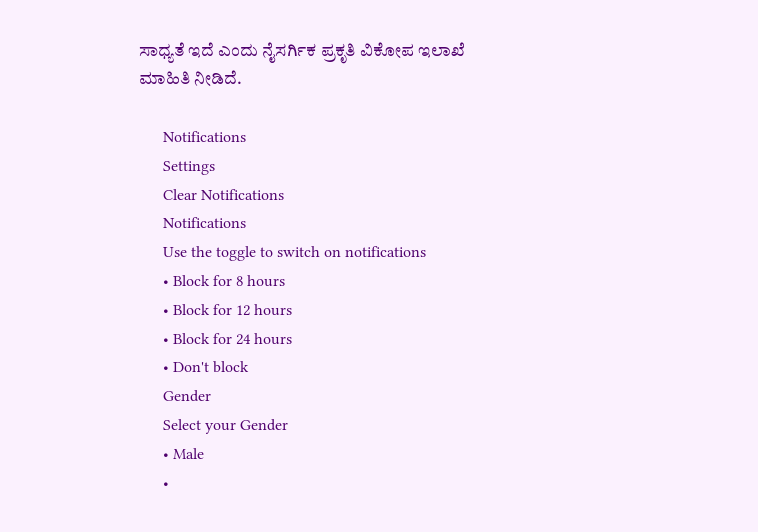ಸಾಧ್ಯತೆ ಇದೆ ಎಂದು ನೈಸರ್ಗಿಕ ಪ್ರಕೃತಿ ವಿಕೋಪ ಇಲಾಖೆ ಮಾಹಿತಿ ನೀಡಿದೆ.

      Notifications
      Settings
      Clear Notifications
      Notifications
      Use the toggle to switch on notifications
      • Block for 8 hours
      • Block for 12 hours
      • Block for 24 hours
      • Don't block
      Gender
      Select your Gender
      • Male
      •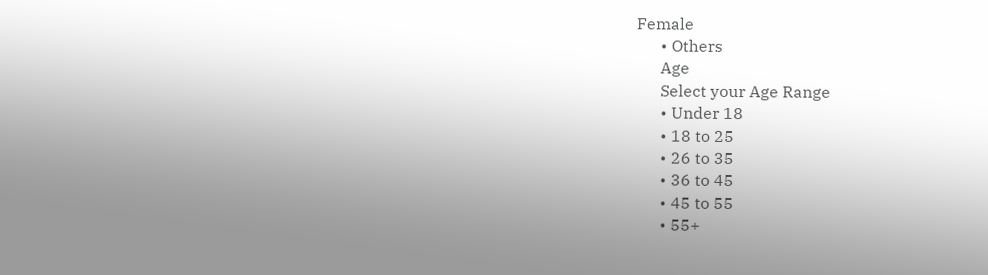Female
      • Others
      Age
      Select your Age Range
      • Under 18
      • 18 to 25
      • 26 to 35
      • 36 to 45
      • 45 to 55
      • 55+